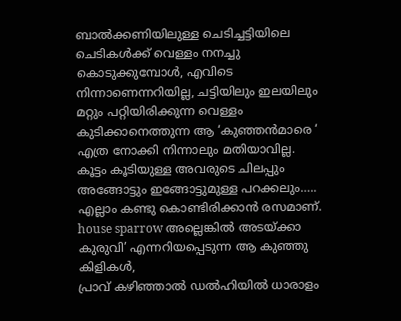ബാൽക്കണിയിലുള്ള ചെടിച്ചട്ടിയിലെ ചെടികൾക്ക് വെള്ളം നനച്ചു കൊടുക്കുമ്പോൾ, എവിടെ നിന്നാണെന്നറിയില്ല, ചട്ടിയിലും ഇലയിലും മറ്റും പറ്റിയിരിക്കുന്ന വെള്ളം കുടിക്കാനെത്തുന്ന ആ ‘കുഞ്ഞൻമാരെ ‘ എത്ര നോക്കി നിന്നാലും മതിയാവില്ല. കൂട്ടം കൂടിയുള്ള അവരുടെ ചിലപ്പും അങ്ങോട്ടും ഇങ്ങോട്ടുമുള്ള പറക്കലും….. എല്ലാം കണ്ടു കൊണ്ടിരിക്കാൻ രസമാണ്. house sparrow അല്ലെങ്കിൽ അടയ്ക്കാ കുരുവി’ എന്നറിയപ്പെടുന്ന ആ കുഞ്ഞു കിളികൾ,
പ്രാവ് കഴിഞ്ഞാൽ ഡൽഹിയിൽ ധാരാളം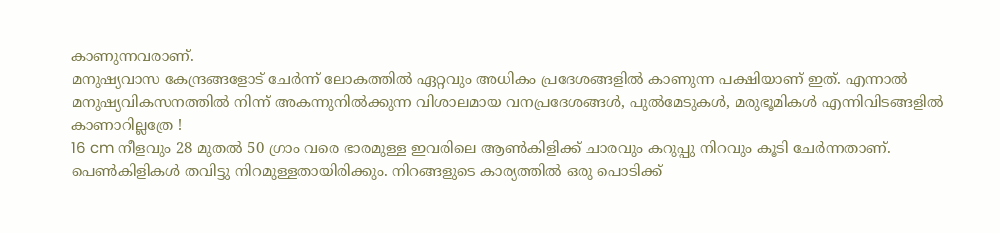കാണുന്നവരാണ്.
മനുഷ്യവാസ കേന്ദ്രങ്ങളോട് ചേർന്ന് ലോകത്തിൽ ഏറ്റവും അധികം പ്രദേശങ്ങളിൽ കാണുന്ന പക്ഷിയാണ് ഇത്. എന്നാൽ മനുഷ്യവികസനത്തിൽ നിന്ന് അകന്നുനിൽക്കുന്ന വിശാലമായ വനപ്രദേശങ്ങൾ, പുൽമേടുകൾ, മരുഭൂമികൾ എന്നിവിടങ്ങളിൽ കാണാറില്ലത്രേ !
16 cm നീളവും 28 മുതൽ 50 ഗ്രാം വരെ ഭാരമുള്ള ഇവരിലെ ആൺകിളിക്ക് ചാരവും കറുപ്പു നിറവും കൂടി ചേർന്നതാണ്. പെൺകിളികൾ തവിട്ടു നിറമുള്ളതായിരിക്കും. നിറങ്ങളുടെ കാര്യത്തിൽ ഒരു പൊടിക്ക്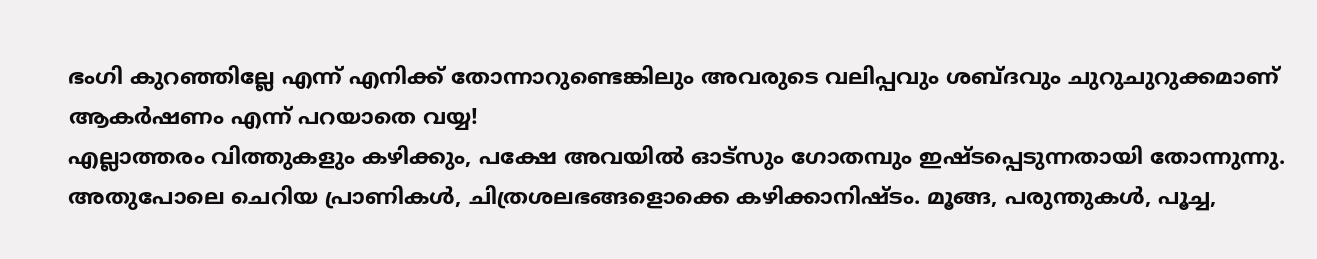ഭംഗി കുറഞ്ഞില്ലേ എന്ന് എനിക്ക് തോന്നാറുണ്ടെങ്കിലും അവരുടെ വലിപ്പവും ശബ്ദവും ചുറുചുറുക്കമാണ് ആകർഷണം എന്ന് പറയാതെ വയ്യ!
എല്ലാത്തരം വിത്തുകളും കഴിക്കും, പക്ഷേ അവയിൽ ഓട്സും ഗോതമ്പും ഇഷ്ടപ്പെടുന്നതായി തോന്നുന്നു. അതുപോലെ ചെറിയ പ്രാണികൾ, ചിത്രശലഭങ്ങളൊക്കെ കഴിക്കാനിഷ്ടം. മൂങ്ങ, പരുന്തുകൾ, പൂച്ച,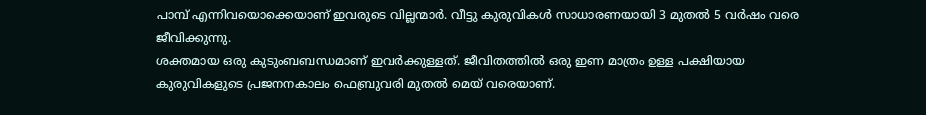പാമ്പ് എന്നിവയൊക്കെയാണ് ഇവരുടെ വില്ലന്മാർ. വീട്ടു കുരുവികൾ സാധാരണയായി 3 മുതൽ 5 വർഷം വരെ ജീവിക്കുന്നു.
ശക്തമായ ഒരു കുടുംബബന്ധമാണ് ഇവർക്കുള്ളത്. ജീവിതത്തിൽ ഒരു ഇണ മാത്രം ഉള്ള പക്ഷിയായ കുരുവികളുടെ പ്രജനനകാലം ഫെബ്രുവരി മുതൽ മെയ് വരെയാണ്.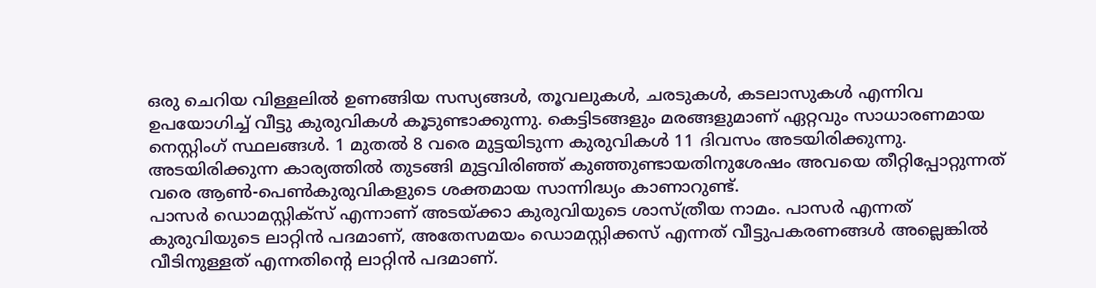ഒരു ചെറിയ വിള്ളലിൽ ഉണങ്ങിയ സസ്യങ്ങൾ, തൂവലുകൾ, ചരടുകൾ, കടലാസുകൾ എന്നിവ ഉപയോഗിച്ച് വീട്ടു കുരുവികൾ കൂടുണ്ടാക്കുന്നു. കെട്ടിടങ്ങളും മരങ്ങളുമാണ് ഏറ്റവും സാധാരണമായ നെസ്റ്റിംഗ് സ്ഥലങ്ങൾ. 1 മുതൽ 8 വരെ മുട്ടയിടുന്ന കുരുവികൾ 11 ദിവസം അടയിരിക്കുന്നു. അടയിരിക്കുന്ന കാര്യത്തിൽ തുടങ്ങി മുട്ടവിരിഞ്ഞ് കുഞ്ഞുണ്ടായതിനുശേഷം അവയെ തീറ്റിപ്പോറ്റുന്നത് വരെ ആൺ-പെൺകുരുവികളുടെ ശക്തമായ സാന്നിദ്ധ്യം കാണാറുണ്ട്.
പാസർ ഡൊമസ്റ്റിക്സ് എന്നാണ് അടയ്ക്കാ കുരുവിയുടെ ശാസ്ത്രീയ നാമം. പാസർ എന്നത് കുരുവിയുടെ ലാറ്റിൻ പദമാണ്, അതേസമയം ഡൊമസ്റ്റിക്കസ് എന്നത് വീട്ടുപകരണങ്ങൾ അല്ലെങ്കിൽ വീടിനുള്ളത് എന്നതിന്റെ ലാറ്റിൻ പദമാണ്.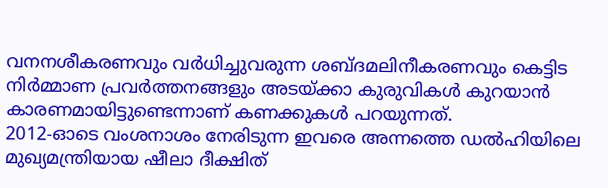വനനശീകരണവും വർധിച്ചുവരുന്ന ശബ്ദമലിനീകരണവും കെട്ടിട നിർമ്മാണ പ്രവർത്തനങ്ങളും അടയ്ക്കാ കുരുവികൾ കുറയാൻ കാരണമായിട്ടുണ്ടെന്നാണ് കണക്കുകൾ പറയുന്നത്.
2012-ഓടെ വംശനാശം നേരിടുന്ന ഇവരെ അന്നത്തെ ഡൽഹിയിലെ മുഖ്യമന്ത്രിയായ ഷീലാ ദീക്ഷിത്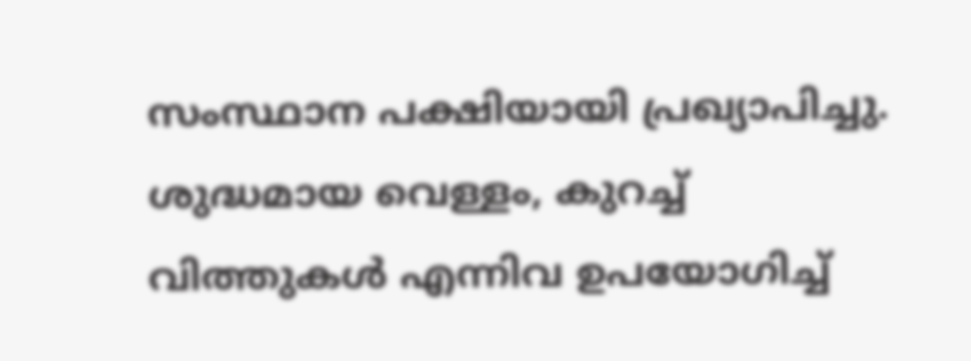സംസ്ഥാന പക്ഷിയായി പ്രഖ്യാപിച്ചു.
ശുദ്ധമായ വെള്ളം, കുറച്ച് വിത്തുകൾ എന്നിവ ഉപയോഗിച്ച്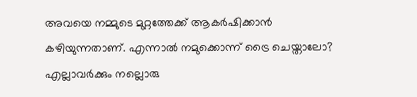അവയെ നമ്മുടെ മുറ്റത്തേക്ക് ആകർഷിക്കാൻ കഴിയുന്നതാണ്. എന്നാൽ നമുക്കൊന്ന് ട്രൈ ചെയ്താലോ?
എല്ലാവർക്കും നല്ലൊരു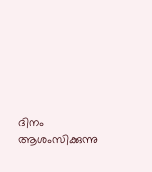ദിനം ആശംസിക്കുന്നു